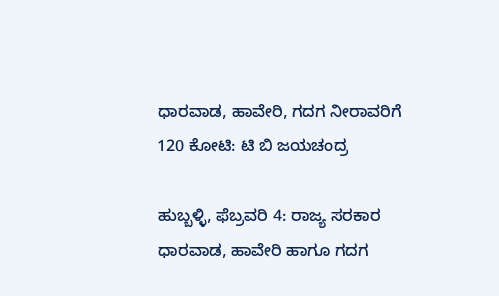ಧಾರವಾಡ, ಹಾವೇರಿ, ಗದಗ ನೀರಾವರಿಗೆ 120 ಕೋಟಿ: ಟಿ ಬಿ ಜಯಚಂದ್ರ

ಹುಬ್ಬಳ್ಳಿ, ಫೆಬ್ರವರಿ 4: ರಾಜ್ಯ ಸರಕಾರ ಧಾರವಾಡ, ಹಾವೇರಿ ಹಾಗೂ ಗದಗ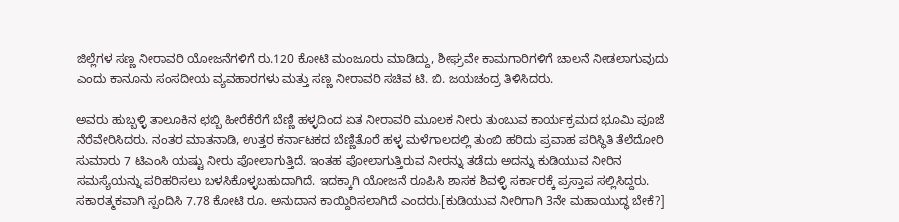ಜಿಲ್ಲೆಗಳ ಸಣ್ಣ ನೀರಾವರಿ ಯೋಜನೆಗಳಿಗೆ ರು.120 ಕೋಟಿ ಮಂಜೂರು ಮಾಡಿದ್ದು, ಶೀಘ್ರವೇ ಕಾಮಗಾರಿಗಳಿಗೆ ಚಾಲನೆ ನೀಡಲಾಗುವುದು ಎಂದು ಕಾನೂನು ಸಂಸದೀಯ ವ್ಯವಹಾರಗಳು ಮತ್ತು ಸಣ್ಣ ನೀರಾವರಿ ಸಚಿವ ಟಿ. ಬಿ. ಜಯಚಂದ್ರ ತಿಳಿಸಿದರು.

ಅವರು ಹುಬ್ಬಳ್ಳಿ ತಾಲೂಕಿನ ಛಬ್ಬಿ ಹೀರೆಕೆರೆಗೆ ಬೆಣ್ಣಿ ಹಳ್ಳದಿಂದ ಏತ ನೀರಾವರಿ ಮೂಲಕ ನೀರು ತುಂಬುವ ಕಾರ್ಯಕ್ರಮದ ಭೂಮಿ ಪೂಜೆ ನೆರೆವೇರಿಸಿದರು. ನಂತರ ಮಾತನಾಡಿ, ಉತ್ತರ ಕರ್ನಾಟಕದ ಬೆಣ್ಣಿತೊರೆ ಹಳ್ಳ ಮಳೆಗಾಲದಲ್ಲಿ ತುಂಬಿ ಹರಿದು ಪ್ರವಾಹ ಪರಿಸ್ಥಿತಿ ತೆಲೆದೋರಿ ಸುಮಾರು 7 ಟಿಎಂಸಿ ಯಷ್ಟು ನೀರು ಪೋಲಾಗುತ್ತಿದೆ. ಇಂತಹ ಪೋಲಾಗುತ್ತಿರುವ ನೀರನ್ನು ತಡೆದು ಅದನ್ನು ಕುಡಿಯುವ ನೀರಿನ ಸಮಸ್ಯೆಯನ್ನು ಪರಿಹರಿಸಲು ಬಳಸಿಕೊಳ್ಳಬಹುದಾಗಿದೆ. ಇದಕ್ಕಾಗಿ ಯೋಜನೆ ರೂಪಿಸಿ ಶಾಸಕ ಶಿವಳ್ಳಿ ಸರ್ಕಾರಕ್ಕೆ ಪ್ರಸ್ತಾಪ ಸಲ್ಲಿಸಿದ್ದರು. ಸಕಾರತ್ಮಕವಾಗಿ ಸ್ಪಂದಿಸಿ 7.78 ಕೋಟಿ ರೂ. ಅನುದಾನ ಕಾಯ್ದಿರಿಸಲಾಗಿದೆ ಎಂದರು.[ಕುಡಿಯುವ ನೀರಿಗಾಗಿ 3ನೇ ಮಹಾಯುದ್ಧ ಬೇಕೆ?]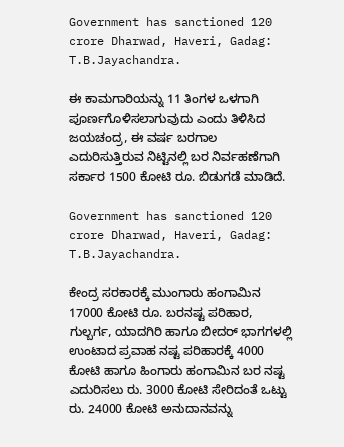Government has sanctioned 120 crore Dharwad, Haveri, Gadag: T.B.Jayachandra.

ಈ ಕಾಮಗಾರಿಯನ್ನು 11 ತಿಂಗಳ ಒಳಗಾಗಿ ಪೂರ್ಣಗೊಳಿಸಲಾಗುವುದು ಎಂದು ತಿಳಿಸಿದ ಜಯಚಂದ್ರ, ಈ ವರ್ಷ ಬರಗಾಲ ಎದುರಿಸುತ್ತಿರುವ ನಿಟ್ಟಿನಲ್ಲಿ ಬರ ನಿರ್ವಹಣೆಗಾಗಿ ಸರ್ಕಾರ 1500 ಕೋಟಿ ರೂ. ಬಿಡುಗಡೆ ಮಾಡಿದೆ.

Government has sanctioned 120 crore Dharwad, Haveri, Gadag: T.B.Jayachandra.

ಕೇಂದ್ರ ಸರಕಾರಕ್ಕೆ ಮುಂಗಾರು ಹಂಗಾಮಿನ 17000 ಕೋಟಿ ರೂ. ಬರನಷ್ಟ ಪರಿಹಾರ, ಗುಲ್ಬರ್ಗ, ಯಾದಗಿರಿ ಹಾಗೂ ಬೀದರ್ ಭಾಗಗಳಲ್ಲಿ ಉಂಟಾದ ಪ್ರವಾಹ ನಷ್ಟ ಪರಿಹಾರಕ್ಕೆ 4000 ಕೋಟಿ ಹಾಗೂ ಹಿಂಗಾರು ಹಂಗಾಮಿನ ಬರ ನಷ್ಟ ಎದುರಿಸಲು ರು. 3000 ಕೋಟಿ ಸೇರಿದಂತೆ ಒಟ್ಟು ರು. 24000 ಕೋಟಿ ಅನುದಾನವನ್ನು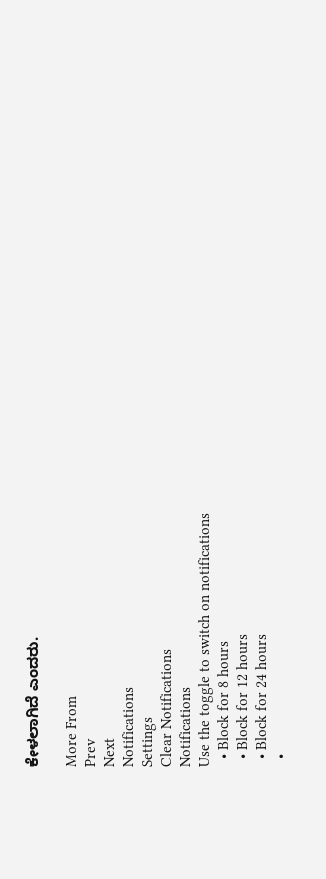ಕೇಳಲಾಗಿದೆ ಎಂದರು.

More From
Prev
Next
Notifications
Settings
Clear Notifications
Notifications
Use the toggle to switch on notifications
  • Block for 8 hours
  • Block for 12 hours
  • Block for 24 hours
  •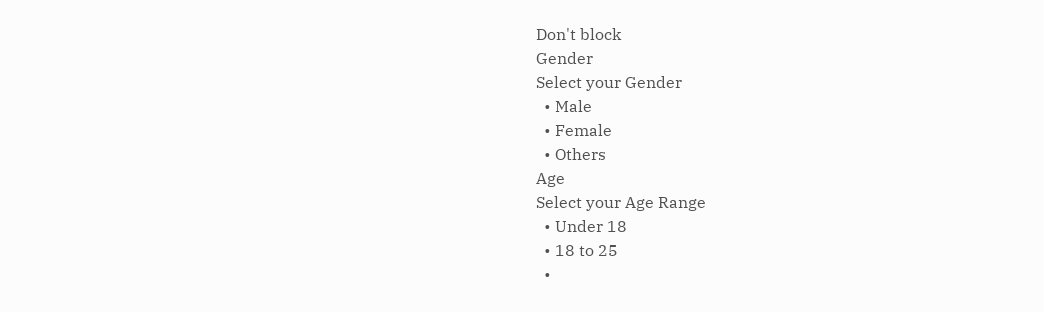Don't block
Gender
Select your Gender
  • Male
  • Female
  • Others
Age
Select your Age Range
  • Under 18
  • 18 to 25
  •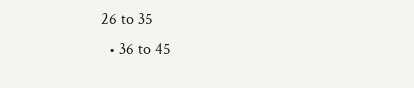26 to 35
  • 36 to 45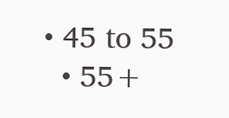• 45 to 55
  • 55+